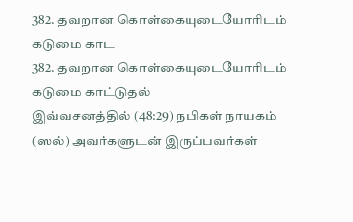382. தவறான கொள்கையுடையோரிடம் கடுமை காட
382. தவறான கொள்கையுடையோரிடம் கடுமை காட்டுதல்
இவ்வசனத்தில் (48:29) நபிகள் நாயகம் (ஸல்) அவர்களுடன் இருப்பவர்கள்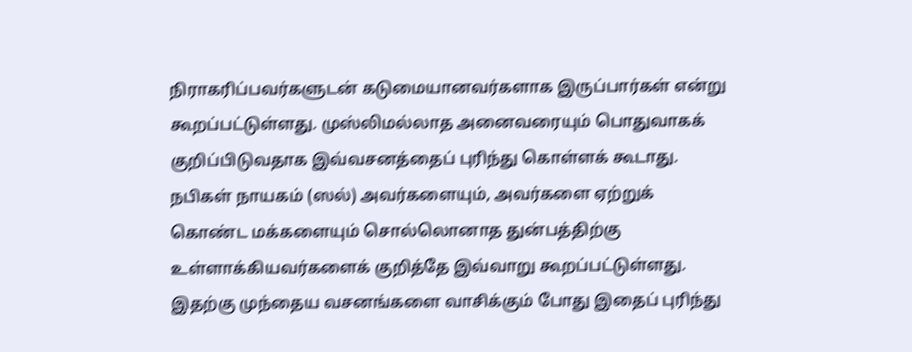நிராகரிப்பவர்களுடன் கடுமையானவர்களாக இருப்பார்கள் என்று கூறப்பட்டுள்ளது. முஸ்லிமல்லாத அனைவரையும் பொதுவாகக் குறிப்பிடுவதாக இவ்வசனத்தைப் புரிந்து கொள்ளக் கூடாது.
நபிகள் நாயகம் (ஸல்) அவர்களையும், அவர்களை ஏற்றுக் கொண்ட மக்களையும் சொல்லொனாத துன்பத்திற்கு உள்ளாக்கியவர்களைக் குறித்தே இவ்வாறு கூறப்பட்டுள்ளது. இதற்கு முந்தைய வசனங்களை வாசிக்கும் போது இதைப் புரிந்து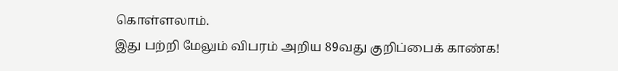கொள்ளலாம்.
இது பற்றி மேலும் விபரம் அறிய 89வது குறிப்பைக் காண்க!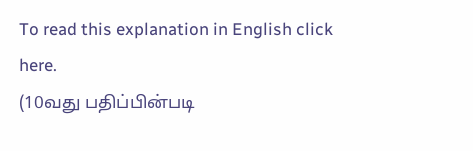To read this explanation in English click here.
(10வது பதிப்பின்படி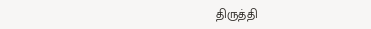திருத்தி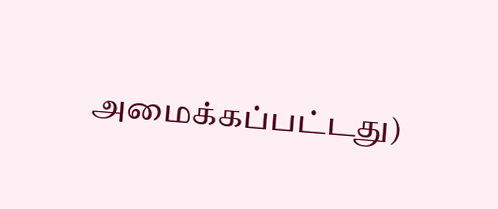அமைக்கப்பட்டது)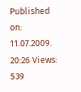Published on: 11.07.2009. 20:26 Views: 539